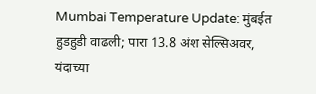Mumbai Temperature Update: मुंबईत हुडहुडी वाढली; पारा 13.8 अंश सेल्सिअवर, यंदाच्या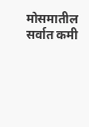मोसमातील सर्वात कमी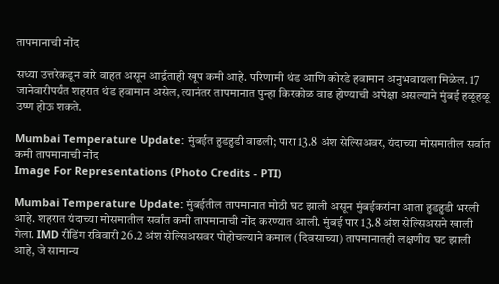तापमानाची नोंद

सध्या उत्तरेकडून वारे वाहत असून आर्द्रताही खूप कमी आहे. परिणामी थंड आणि कोरडे हवामान अनुभवायला मिळेल. 17 जानेवारीपर्यंत शहरात थंड हवामान असेल, त्यानंतर तापमानात पुन्हा किरकोळ वाढ होण्याची अपेक्षा असल्याने मुंबई हळूहळू उष्ण होऊ शकते.

Mumbai Temperature Update: मुंबईत हुडहुडी वाढली; पारा 13.8 अंश सेल्सिअवर, यंदाच्या मोसमातील सर्वात कमी तापमानाची नोंद
Image For Representations (Photo Credits - PTI)

Mumbai Temperature Update: मुंबईतील तापमानात मोठी घट झाली असून मुंबईकरांना आता हुडहुडी भरली आहे. शहरात यंदाच्या मोसमातील सर्वांत कमी तापमानाची नोंद करण्यात आली. मुंबई पार 13.8 अंश सेल्सिअसने खाली गेला. IMD रीडिंग रविवारी 26.2 अंश सेल्सिअसवर पोहोचल्याने कमाल (दिवसाच्या) तापमानातही लक्षणीय घट झाली आहे, जे सामान्य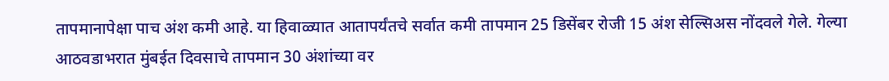तापमानापेक्षा पाच अंश कमी आहे. या हिवाळ्यात आतापर्यंतचे सर्वात कमी तापमान 25 डिसेंबर रोजी 15 अंश सेल्सिअस नोंदवले गेले. गेल्या आठवडाभरात मुंबईत दिवसाचे तापमान 30 अंशांच्या वर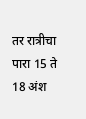तर रात्रीचा पारा 15 ते 18 अंश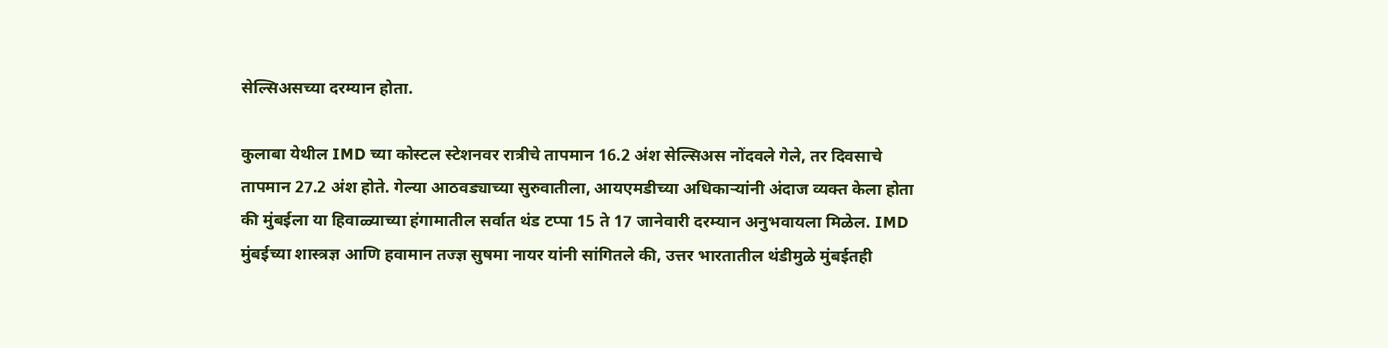सेल्सिअसच्या दरम्यान होता.

कुलाबा येथील IMD च्या कोस्टल स्टेशनवर रात्रीचे तापमान 16.2 अंश सेल्सिअस नोंदवले गेले, तर दिवसाचे तापमान 27.2 अंश होते. गेल्या आठवड्याच्या सुरुवातीला, आयएमडीच्या अधिकाऱ्यांनी अंदाज व्यक्त केला होता की मुंबईला या हिवाळ्याच्या हंगामातील सर्वात थंड टप्पा 15 ते 17 जानेवारी दरम्यान अनुभवायला मिळेल. IMD मुंबईच्या शास्त्रज्ञ आणि हवामान तज्ज्ञ सुषमा नायर यांनी सांगितले की, उत्तर भारतातील थंडीमुळे मुंबईतही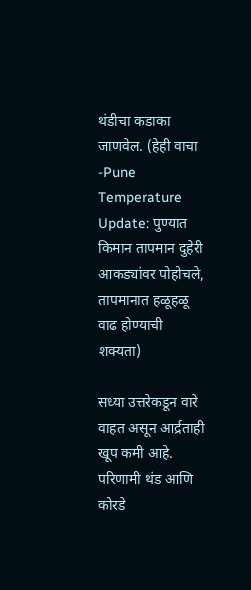थंडीचा कडाका जाणवेल. (हेही वाचा -Pune Temperature Update: पुण्यात किमान तापमान दुहेरी आकड्यांवर पोहोचले, तापमानात हळूहळू वाढ होण्याची शक्यता)

सध्या उत्तरेकडून वारे वाहत असून आर्द्रताही खूप कमी आहे. परिणामी थंड आणि कोरडे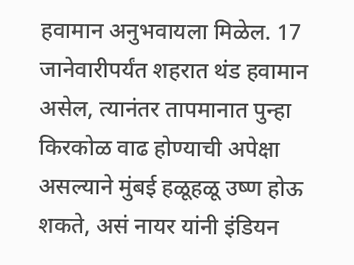हवामान अनुभवायला मिळेल. 17 जानेवारीपर्यंत शहरात थंड हवामान असेल, त्यानंतर तापमानात पुन्हा किरकोळ वाढ होण्याची अपेक्षा असल्याने मुंबई हळूहळू उष्ण होऊ शकते, असं नायर यांनी इंडियन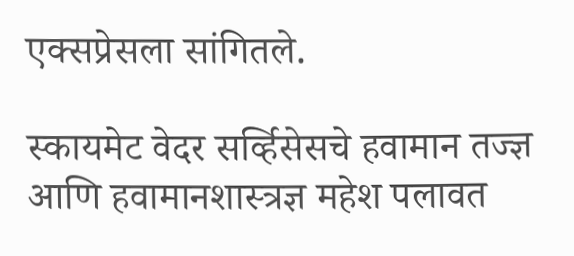एक्सप्रेसला सांगितले.

स्कायमेट वेदर सर्व्हिसेसचे हवामान तज्ज्ञ आणि हवामानशास्त्रज्ञ महेश पलावत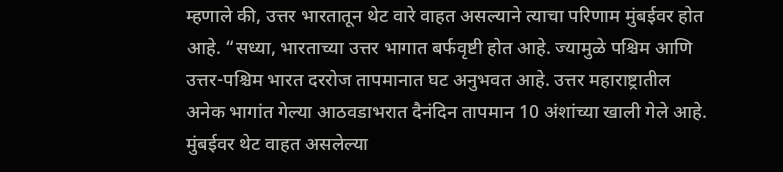म्हणाले की, उत्तर भारतातून थेट वारे वाहत असल्याने त्याचा परिणाम मुंबईवर होत आहे. “सध्या, भारताच्या उत्तर भागात बर्फवृष्टी होत आहे. ज्यामुळे पश्चिम आणि उत्तर-पश्चिम भारत दररोज तापमानात घट अनुभवत आहे. उत्तर महाराष्ट्रातील अनेक भागांत गेल्या आठवडाभरात दैनंदिन तापमान 10 अंशांच्या खाली गेले आहे. मुंबईवर थेट वाहत असलेल्या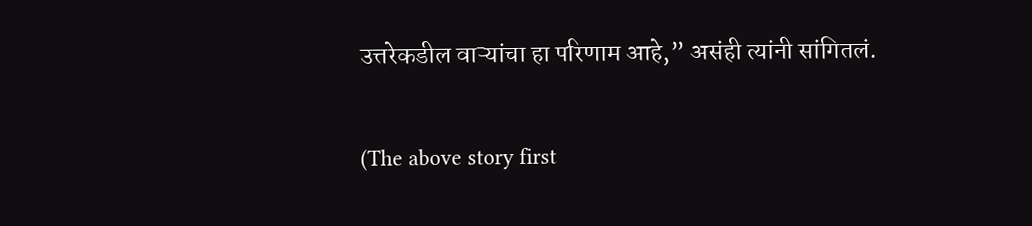उत्तरेकडील वाऱ्यांचा हा परिणाम आहे,” असंही त्यांनी सांगितलं.

(The above story first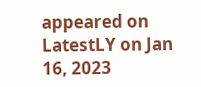appeared on LatestLY on Jan 16, 2023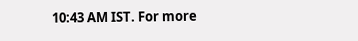10:43 AM IST. For more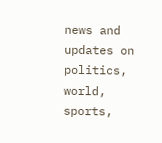news and updates on politics, world, sports,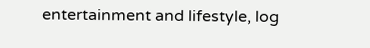entertainment and lifestyle, log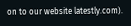on to our website latestly.com).